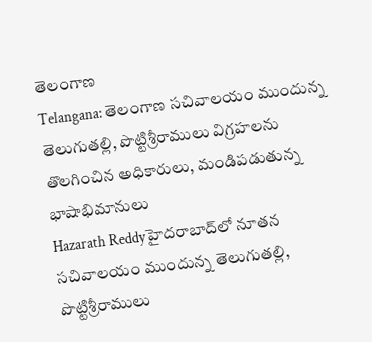తెలంగాణ
Telangana: తెలంగాణ సచివాలయం ముందున్న తెలుగుతల్లి, పొట్టిశ్రీరాములు విగ్రహలను తొలగించిన అధికారులు, మండిపడుతున్న భాషాభిమానులు
Hazarath Reddyహైదరాబాద్‌లో నూతన సచివాలయం ముందున్న తెలుగుతల్లి, పొట్టిశ్రీరాములు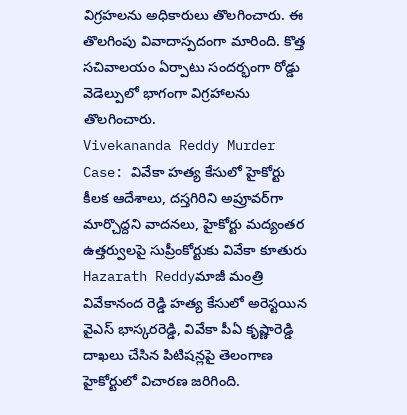విగ్రహలను అధికారులు తొలగించారు. ఈ తొలగింపు వివాదాస్పదంగా మారింది. కొత్త సచివాలయం ఏర్పాటు సందర్భంగా రోడ్డు వెడెల్పులో భాగంగా విగ్రహాలను తొలగించారు.
Vivekananda Reddy Murder Case: వివేకా హత్య కేసులో హైకోర్టు కీలక ఆదేశాలు, దస్తగిరిని అప్రూవర్‌గా మార్చొద్దని వాదనలు, హైకోర్టు మద్యంతర ఉత్తర్వులపై సుప్రీంకోర్టుకు వివేకా కూతురు
Hazarath Reddyమాజీ మంత్రి వివేకానంద రెడ్డి హత్య కేసులో అరెస్టయిన వైఎస్‌ భాస్కరరెడ్డి, వివేకా పీఏ కృష్ణారెడ్డి దాఖలు చేసిన పిటిషన్లపై తెలంగాణ హైకోర్టులో విచారణ జరిగింది.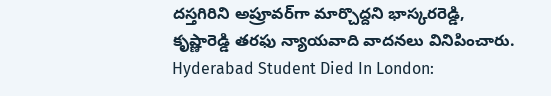దస్తగిరిని అప్రూవర్‌గా మార్చొద్దని భాస్కరరెడ్డి, కృష్ణారెడ్డి తరఫు న్యాయవాది వాదనలు వినిపించారు.
Hyderabad Student Died In London: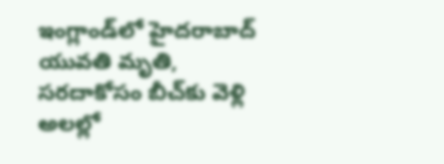ఇంగ్లాండ్‌లో హైదరాబాద్‌ యువతి మృతి, సరదాకోసం బీచ్‌కు వెళ్లి అలల్లో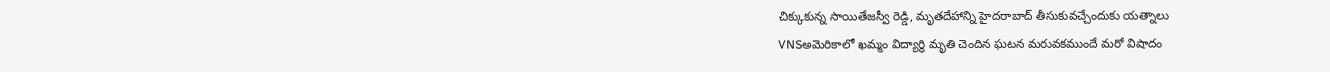చిక్కుకున్న సాయితేజస్వీ రెడ్డి, మృతదేహాన్ని హైదరాబాద్‌ తీసుకువచ్చేందుకు యత్నాలు
VNSఅమెరికాలో ఖమ్మం విద్యార్థి మృతి చెందిన ఘటన మరువకముందే మరో విషాదం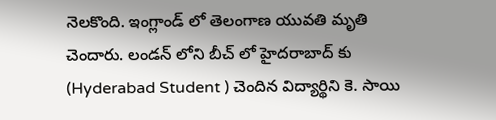నెలకొంది. ఇంగ్లాండ్ లో తెలంగాణ యువతి మృతి చెందారు. లండన్ లోని బీచ్ లో హైదరాబాద్ కు (Hyderabad Student ) చెందిన విద్యార్థిని కె. సాయి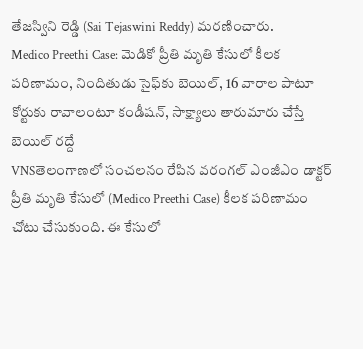తేజస్విని రెడ్డి (Sai Tejaswini Reddy) మరణించారు.
Medico Preethi Case: మెడికో ప్రీతి మృతి కేసులో కీలక పరిణామం, నిందితుడు సైఫ్‌కు బెయిల్, 16 వారాల పాటూ కోర్టుకు రావాలంటూ కండీషన్, సాక్ష్యాలు తారుమారు చేస్తే బెయిల్ రద్దే
VNSతెలంగాణలో సంచలనం రేపిన వరంగల్ ఎంజీఎం డాక్టర్ ప్రీతి మృతి కేసులో (Medico Preethi Case) కీలక పరిణామం చోటు చేసుకుంది. ఈ కేసులో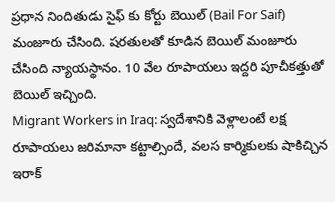ప్రధాన నిందితుడు సైఫ్ కు కోర్టు బెయిల్ (Bail For Saif) మంజూరు చేసింది. షరతులతో కూడిన బెయిల్ మంజూరు చేసింది న్యాయస్థానం. 10 వేల రూపాయలు ఇద్దరి పూచీకత్తుతో బెయిల్ ఇచ్చింది.
Migrant Workers in Iraq: స్వదేశానికి వెళ్లాలంటే లక్ష రూపాయలు జరిమానా కట్టాల్సిందే, వలస కార్మికులకు షాకిచ్చిన ఇరాక్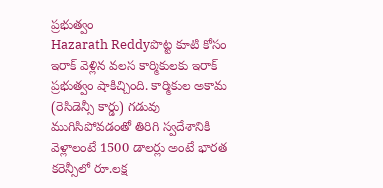ప్రభుత్వం
Hazarath Reddyపొట్ట కూటి కోసం ఇరాక్‌ వెళ్లిన వలస కార్మికులకు ఇరాక్ ప్రభుత్వం షాకిచ్చింది. కార్మికుల అకామ (రెసిడెన్సీ కార్డు) గడువు ముగిసిపోవడంతో తిరిగి స్వదేశానికి వెళ్లాలంటే 1500 డాలర్లు అంటే భారత కరెన్సీలో రూ.లక్ష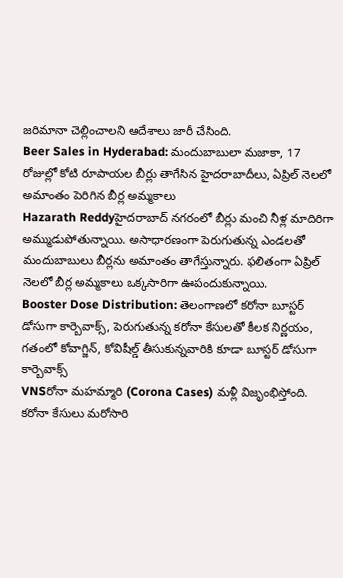జరిమానా చెల్లించాలని ఆదేశాలు జారీ చేసింది.
Beer Sales in Hyderabad: మందుబాబులా మజాకా, 17 రోజుల్లో కోటి రూపాయల బీర్లు తాగేసిన హైదరాబాదీలు, ఏప్రిల్ నెలలో అమాంతం పెరిగిన బీర్ల అమ్మకాలు
Hazarath Reddyహైదరాబాద్ నగరంలో బీర్లు మంచి నీళ్ల మాదిరిగా అమ్ముడుపోతున్నాయి. అసాధారణంగా పెరుగుతున్న ఎండలతో మందుబాబులు బీర్లను అమాంతం తాగేస్తున్నారు. ఫలితంగా ఏప్రిల్ నెలలో బీర్ల అమ్మకాలు ఒక్కసారిగా ఊపందుకున్నాయి.
Booster Dose Distribution: తెలంగాణలో కరోనా బూస్టర్ డోసుగా కార్బెవాక్స్, పెరుగుతున్న కరోనా కేసులతో కీలక నిర్ణయం, గతంలో కోవాగ్జిన్, కోవిషీల్డ్ తీసుకున్నవారికి కూడా బూస్టర్ డోసుగా కార్బెవాక్స్
VNSరోనా మహమ్మారి (Corona Cases) మళ్లీ విజృంభిస్తోంది. కరోనా కేసులు మరోసారి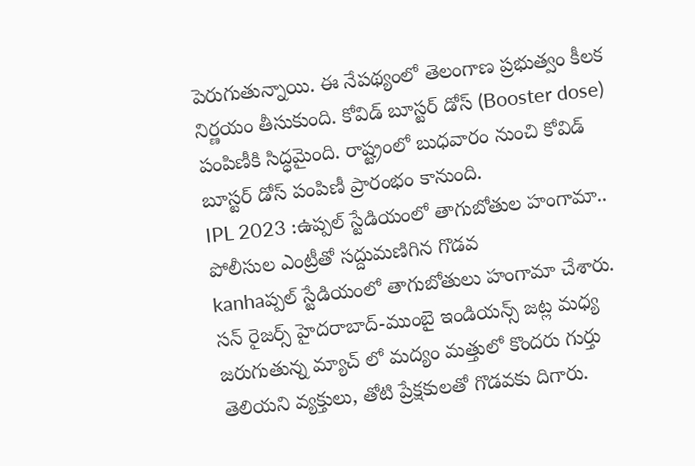పెరుగుతున్నాయి. ఈ నేపథ్యంలో తెలంగాణ ప్రభుత్వం కీలక నిర్ణయం తీసుకుంది. కోవిడ్ బూస్టర్ డోస్ (Booster dose) పంపిణీకి సిద్ధమైంది. రాష్ట్రంలో బుధవారం నుంచి కోవిడ్ బూస్టర్ డోస్ పంపిణీ ప్రారంభం కానుంది.
IPL 2023 :ఉప్పల్ స్టేడియంలో తాగుబోతుల హంగామా.. పోలీసుల ఎంట్రీతో సద్దుమణిగిన గొడవ
kanhaప్పల్ స్టేడియంలో తాగుబోతులు హంగామా చేశారు. సన్ రైజర్స్ హైదరాబాద్-ముంబై ఇండియన్స్ జట్ల మధ్య జరుగుతున్న మ్యాచ్ లో మద్యం మత్తులో కొందరు గుర్తు తెలియని వ్యక్తులు, తోటి ప్రేక్షకులతో గొడవకు దిగారు.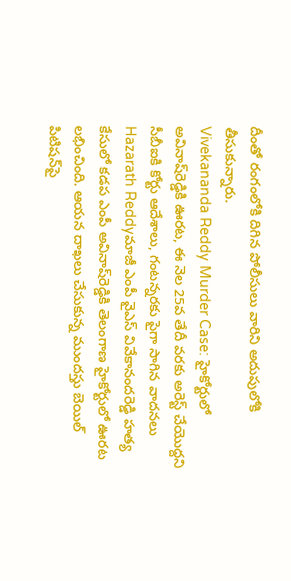దీంతో రంగంలోకి దిగిన పోలీసులు వారిని అదుపులోకి తీసుకున్నారు.
Vivekananda Reddy Murder Case: హైకోర్టులో అవినాష్‌రెడ్డికి ఊరట, ఈ నెల 25వ తేదీ వరకు అరెస్ట్‌ చేయొద్దని సీబీఐకి కోర్టు ఆదేశాలు, గంటన్నరకు పైగా సాగిన వాదనలు
Hazarath Reddyమాజీ ఎంపీ వైఎస్ వివేకానందరెడ్డి హత్య కేసులో కడప ఎంపీ అవినాష్‌రెడ్డికి తెలంగాణ హైకోర్టులో ఊరట లభించింది. ఆయన దాఖలు చేసుకున్న ముందస్తు బెయిల్‌ పిటిషన్‌పై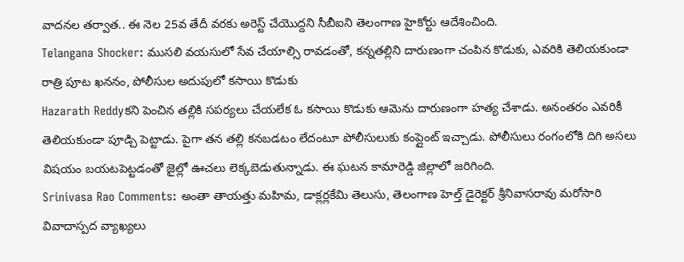వాదనల తర్వాత.. ఈ నెల 25వ తేదీ వరకు అరెస్ట్‌ చేయొద్దని సీబీఐని తెలంగాణ హైకోర్టు ఆదేశించింది.
Telangana Shocker: ముసలి వయసులో సేవ చేయాల్సి రావడంతో, కన్నతల్లిని దారుణంగా చంపిన కొడుకు, ఎవరికి తెలియకుండా రాత్రి పూట ఖననం, పోలీసుల అదుపులో కసాయి కొడుకు
Hazarath Reddyకని పెంచిన తల్లికి సపర్యలు చేయలేక ఓ కసాయి కొడుకు ఆమెను దారుణంగా హత్య చేశాడు. అనంతరం ఎవరికీ తెలియకుండా పూడ్చి పెట్టాడు. పైగా తన తల్లి కనబడటం లేదంటూ పోలీసులుకు కంప్లైంట్ ఇచ్చాడు. పోలీసులు రంగంలోకి దిగి అసలు విషయం బయటపెట్టడంతో జైల్లో ఊచలు లెక్కబెడుతున్నాడు. ఈ ఘటన కామారెడ్డి జిల్లాలో జరిగింది.
Srinivasa Rao Comments: అంతా తాయత్తు మహిమ, డాక్లర్లకేమి తెలుసు, తెలంగాణ హెల్త్ డైరెక్టర్ శ్రీనివాసరావు మరోసారి వివాదాస్పద వ్యాఖ్యలు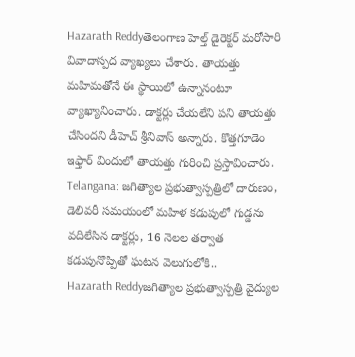Hazarath Reddyతెలంగాణ హెల్త్‌ డైరెక్టర్‌ మరోసారి వివాదాస్పద వ్యాఖ్యలు చేశారు. తాయత్తు మహిమతోనే ఈ స్థాయిలో ఉన్నానంటూ వ్యాఖ్యానించారు. డాక్టర్లు చేయలేని పని తాయత్తు చేసిందని డీహెచ్‌ శ్రీనివాస్‌ అన్నారు. కొత్తగూడెం ఇఫ్తార్‌ విందులో తాయత్తు గురించి ప్రస్తావించారు.
Telangana: జగిత్యాల ప్రభుత్వాస్పత్రిలో దారుణం, డెలివరీ సమయంలో మహిళ కడుపులో గుడ్డను వదిలేసిన డాక్టర్లు, 16 నెలల తర్వాత కడుపునొప్పితో ఘటన వెలుగులోకి..
Hazarath Reddyజగిత్యాల ప్రభుత్వాస్పత్రి వైద్యుల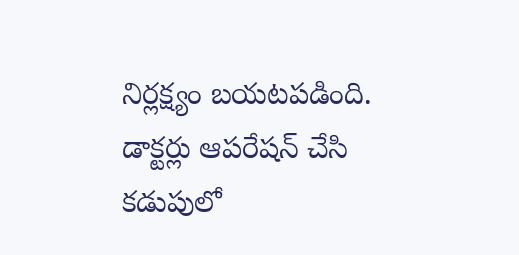నిర్లక్ష్యం బయటపడింది. డాక్టర్లు ఆపరేషన్ చేసి కడుపులో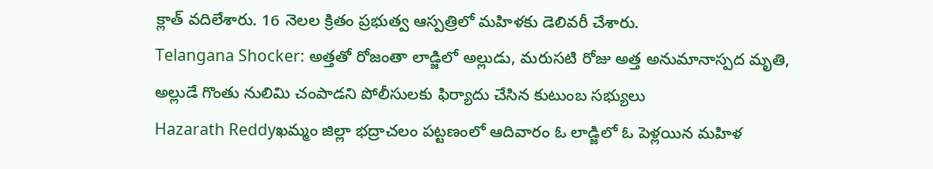క్లాత్ వదిలేశారు. 16 నెలల క్రితం ప్రభుత్వ ఆస్పత్రిలో మహిళకు డెలివరీ చేశారు.
Telangana Shocker: అత్తతో రోజంతా లాడ్జిలో అల్లుడు, మరుసటి రోజు అత్త అనుమానాస్పద మృతి, అల్లుడే గొంతు నులిమి చంపాడని పోలీసులకు ఫిర్యాదు చేసిన కుటుంబ సభ్యులు
Hazarath Reddyఖమ్మం జిల్లా భద్రాచలం పట్టణంలో ఆదివారం ఓ లాడ్జిలో ఓ పెళ్లయిన మహిళ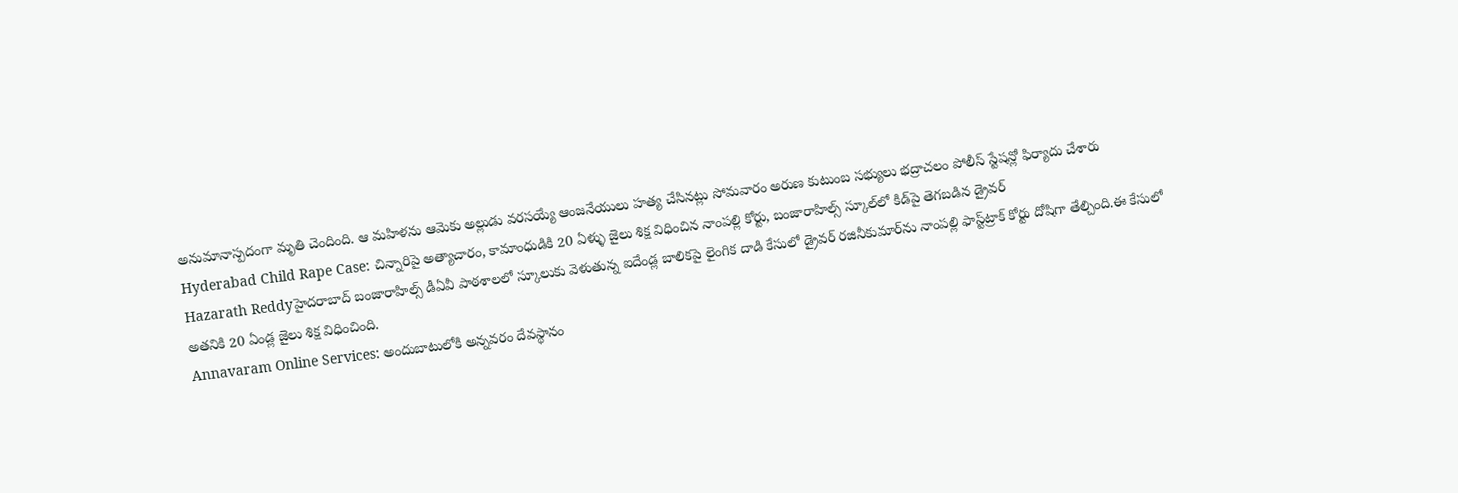అనుమానాస్పదంగా మృతి చెందింది. ఆ మహిళను ఆమెకు అల్లుడు వరసయ్యే ఆంజనేయులు హత్య చేసినట్లు సోమవారం అరుణ కుటుంబ సభ్యులు భద్రాచలం పోలీస్‌ స్టేషన్లో ఫిర్యాదు చేశారు
Hyderabad Child Rape Case: చిన్నారిపై అత్యాచారం, కామాంధుడికి 20 ఏళ్ళు జైలు శిక్ష విధించిన నాంపల్లి కోర్టు, బంజారాహిల్స్‌ స్కూల్‌లో కిడ్‌పై తెగబడిన డ్రైవర్
Hazarath Reddyహైదరాబాద్ బంజారాహిల్స్‌ డీఏవీ పాఠశాలలో స్కూలుకు వెళుతున్న ఐదేండ్ల బాలికపై లైంగిక దాడి కేసులో డ్రైవర్‌ రజినీకుమార్‌ను నాంపల్లి ఫాస్ట్‌ట్రాక్‌ కోర్టు దోషిగా తేల్చింది.ఈ కేసులో అతనికి 20 ఏండ్ల జైలు శిక్ష విధించింది.
Annavaram Online Services: అందుబాటులోకి అన్నవరం దేవస్థానం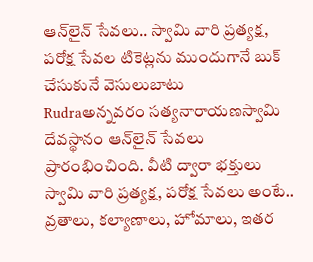ఆన్‌లైన్ సేవలు.. స్వామి వారి ప్రత్యక్ష, పరోక్ష సేవల టికెట్లను ముందుగానే బుక్ చేసుకునే వెసులుబాటు
Rudraఅన్నవరం సత్యనారాయణస్వామి దేవస్థానం ఆన్‌లైన్ సేవలు ప్రారంభించింది. వీటి ద్వారా భక్తులు స్వామి వారి ప్రత్యక్ష, పరోక్ష సేవలు అంటే.. వ్రతాలు, కల్యాణాలు, హోమాలు, ఇతర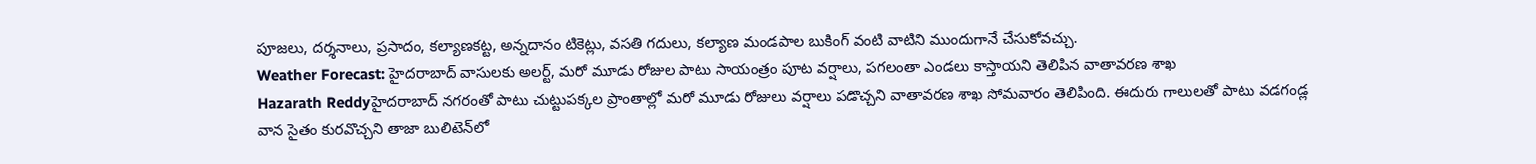పూజలు, దర్శనాలు, ప్రసాదం, కల్యాణకట్ట, అన్నదానం టికెట్లు, వసతి గదులు, కల్యాణ మండపాల బుకింగ్ వంటి వాటిని ముందుగానే చేసుకోవచ్చు.
Weather Forecast: హైదరాబాద్ వాసులకు అలర్ట్, మరో మూడు రోజుల పాటు సాయంత్రం పూట వర్షాలు, పగలంతా ఎండలు కాస్తాయని తెలిపిన వాతావరణ శాఖ
Hazarath Reddyహైదరాబాద్‌ నగరంతో పాటు చుట్టుపక్కల ప్రాంతాల్లో మరో మూడు రోజులు వర్షాలు పడొచ్చని వాతావరణ శాఖ సోమవారం తెలిపింది. ఈదురు గాలులతో పాటు వడగండ్ల వాన సైతం కురవొచ్చని తాజా బులిటెన్‌లో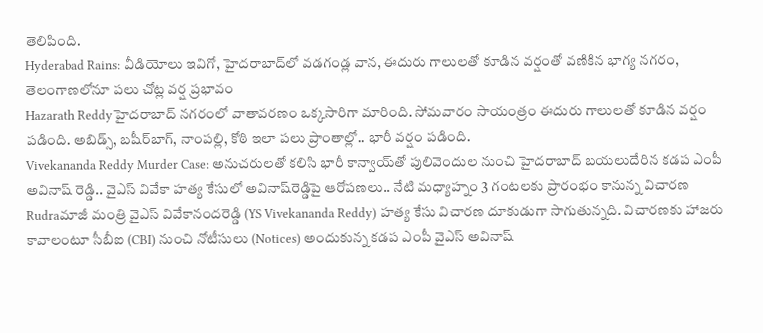తెలిపింది.
Hyderabad Rains: వీడియోలు ఇవిగో, హైదరాబాద్‌లో వడగండ్ల వాన, ఈదురు గాలులతో కూడిన వర్షంతో వణికిన భాగ్య నగరం, తెలంగాణలోనూ పలు చోట్ల వర్ష ప్రభావం
Hazarath Reddyహైదరాబాద్‌ నగరంలో వాతావరణం ఒక్కసారిగా మారింది. సోమవారం సాయంత్రం ఈదురు గాలులతో కూడిన వర్షం పడింది. అబిడ్స్‌, బషీర్‌బాగ్‌, నాంపల్లి, కోఠి ఇలా పలు ప్రాంతాల్లో.. భారీ వర్షం పడింది.
Vivekananda Reddy Murder Case: అనుచరులతో కలిసి భారీ కాన్వాయ్‌తో పులివెందుల నుంచి హైదరాబాద్ బయలుదేరిన కడప ఎంపీ అవినాష్ రెడ్డి.. వైఎస్ వివేకా హత్య కేసులో అవినాష్‌రెడ్డిపై ఆరోపణలు.. నేటి మధ్యాహ్నం 3 గంటలకు ప్రారంభం కానున్న విచారణ
Rudraమాజీ మంత్రి వైఎస్ వివేకానందరెడ్డి (YS Vivekananda Reddy) హత్య కేసు విచారణ దూకుడుగా సాగుతున్నది. విచారణకు హాజరు కావాలంటూ సీబీఐ (CBI) నుంచి నోటీసులు (Notices) అందుకున్న కడప ఎంపీ వైఎస్ అవినాష్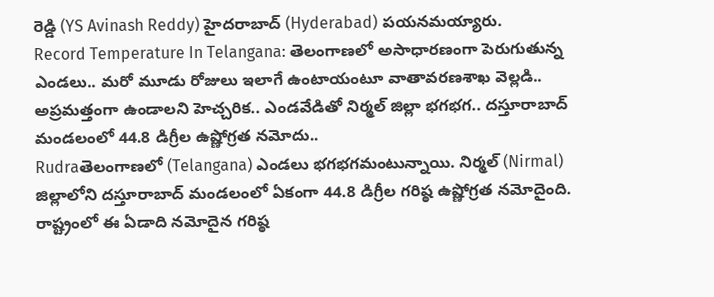రెడ్డి (YS Avinash Reddy) హైదరాబాద్ (Hyderabad) పయనమయ్యారు.
Record Temperature In Telangana: తెలంగాణలో అసాధారణంగా పెరుగుతున్న ఎండలు.. మరో మూడు రోజులు ఇలాగే ఉంటాయంటూ వాతావరణశాఖ వెల్లడి.. అప్రమత్తంగా ఉండాలని హెచ్చరిక.. ఎండవేడితో నిర్మల్ జిల్లా భగభగ.. దస్తూరాబాద్‌ మండలంలో 44.8 డిగ్రీల ఉష్ణోగ్రత నమోదు..
Rudraతెలంగాణలో (Telangana) ఎండలు భగభగమంటున్నాయి. నిర్మల్ (Nirmal) జిల్లాలోని దస్తూరాబాద్‌ మండలంలో ఏకంగా 44.8 డిగ్రీల గరిష్ఠ ఉష్ణోగ్రత నమోదైంది. రాష్ట్రంలో ఈ ఏడాది నమోదైన గరిష్ఠ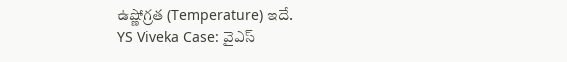ఉష్ణోగ్రత (Temperature) ఇదే.
YS Viveka Case: వైఎస్‌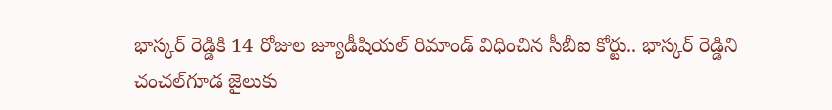భాస్కర్‌ రెడ్డికి 14 రోజుల జ్యూడీషియల్ రిమాండ్ విధించిన సీబీఐ కోర్టు.. భాస్కర్‌ రెడ్డిని చంచల్‌గూడ జైలుకు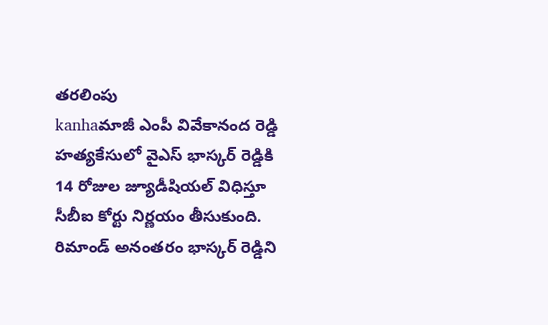తరలింపు
kanhaమాజీ ఎంపీ వివేకానంద రెడ్డి హత్యకేసులో వైఎస్‌ భాస్కర్‌ రెడ్డికి 14 రోజుల జ్యూడీషియల్ విధిస్తూ సీబీఐ కోర్టు నిర్ణయం తీసుకుంది. రిమాండ్ అనంతరం భాస్కర్‌ రెడ్డిని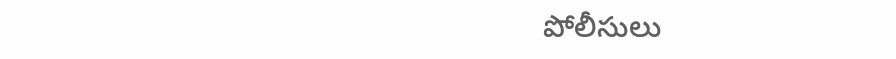పోలీసులు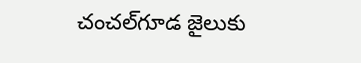చంచల్‌గూడ జైలుకు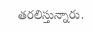తరలిస్తున్నారు.